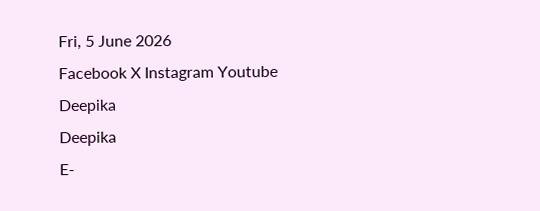Fri, 5 June 2026
Facebook X Instagram Youtube
Deepika
Deepika
E-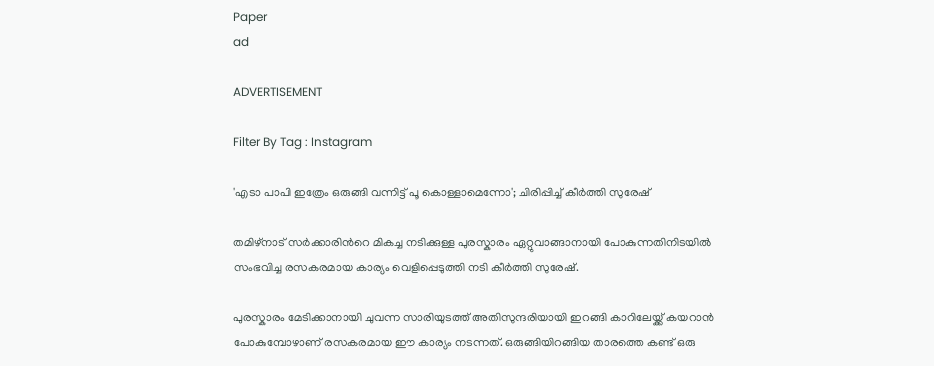Paper
ad

ADVERTISEMENT

Filter By Tag : Instagram

'എടാ പാപി ഇത്രേം ഒരുങ്ങി വന്നിട്ട് പൂ കൊള്ളാമെന്നോ'; ചിരിപ്പിച്ച് കീർത്തി സുരേഷ്

തമിഴ്നാട് സർക്കാരിന്‍റെ മികച്ച നടിക്കുള്ള പുരസ്കാരം ഏറ്റുവാങ്ങാനായി പോകുന്നതിനിടയിൽ സംഭവിച്ച രസകരമായ കാര്യം വെളിപ്പെടുത്തി നടി കീർത്തി സുരേഷ്.

പുരസ്കാരം മേടിക്കാനായി ചുവന്ന സാരിയുടത്ത് അതിസുന്ദരിയായി ഇറങ്ങി കാറിലേയ്ക്ക് കയറാൻ പോകുമ്പോഴാണ് രസകരമായ ഈ കാര്യം നടന്നത്. ഒരുങ്ങിയിറങ്ങിയ താരത്തെ കണ്ട് ഒരു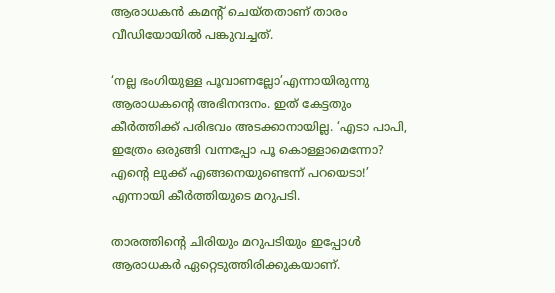ആരാധകൻ കമന്‍റ് ചെയ്തതാണ് താരം വീഡിയോയിൽ പങ്കുവച്ചത്.

‘നല്ല ഭംഗിയുള്ള പൂവാണല്ലോ’എന്നായിരുന്നു ആരാധകന്‍റെ അഭിനന്ദനം. ഇത് കേട്ടതും കീർത്തിക്ക് പരിഭവം അടക്കാനായില്ല. ‘എടാ പാപി, ഇത്രേം ഒരുങ്ങി വന്നപ്പോ പൂ കൊള്ളാമെന്നോ? എന്‍റെ ലുക്ക് എങ്ങനെയുണ്ടെന്ന് പറയെടാ!’ എന്നായി കീർത്തിയുടെ മറുപടി.

താരത്തിന്‍റെ ചിരിയും മറുപടിയും ഇപ്പോൾ ആരാധകർ ഏറ്റെടുത്തിരിക്കുകയാണ്.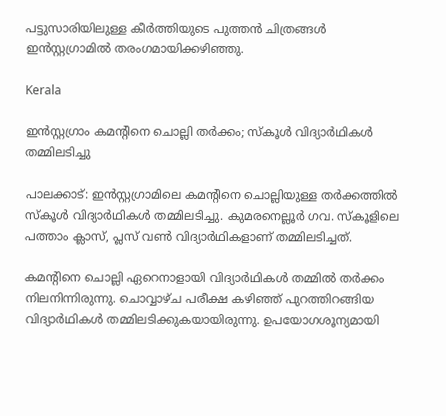പട്ടുസാരിയിലുള്ള കീർത്തിയുടെ പുത്തൻ ചിത്രങ്ങൾ ഇൻസ്റ്റഗ്രാമിൽ തരംഗമായിക്കഴിഞ്ഞു.

Kerala

ഇന്‍സ്റ്റഗ്രാം കമന്‍റിനെ ചൊല്ലി തർക്കം; സ്കൂൾ വിദ്യാർഥികൾ തമ്മിലടിച്ചു

പാലക്കാട്: ഇന്‍സ്റ്റഗ്രാമിലെ കമന്‍റിനെ ചൊല്ലിയുള്ള തർക്കത്തിൽ സ്കൂൾ വിദ്യാർഥികൾ തമ്മിലടിച്ചു. കുമരനെല്ലൂർ ഗവ. സ്കൂളിലെ പത്താം ക്ലാസ്, പ്ലസ് വൺ വിദ്യാർഥികളാണ് തമ്മിലടിച്ചത്.

കമന്‍റിനെ ചൊല്ലി ഏറെനാളായി വിദ്യാർഥികൾ തമ്മിൽ തർക്കം നിലനിന്നിരുന്നു. ചൊവ്വാഴ്ച പരീക്ഷ കഴിഞ്ഞ് പുറത്തിറങ്ങിയ വിദ്യാർഥികൾ തമ്മിലടിക്കുകയായിരുന്നു. ഉപയോഗശൂന്യമായി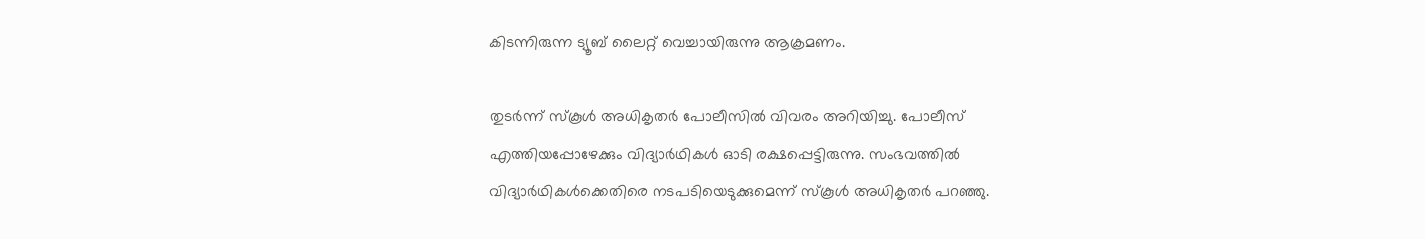കിടന്നിരുന്ന ട്യൂബ് ലൈറ്റ് വെച്ചായിരുന്നു ആക്രമണം.

തുടർന്ന് സ്കൂൾ അധികൃതർ പോലീസിൽ വിവരം അറിയിച്ചു. പോലീസ് എത്തിയപ്പോഴേക്കും വിദ്യാർഥികൾ ഓടി രക്ഷപ്പെട്ടിരുന്നു. സംഭവത്തിൽ വിദ്യാർഥികൾക്കെതിരെ നടപടിയെടുക്കുമെന്ന് സ്കൂൾ അധികൃതർ പറഞ്ഞു.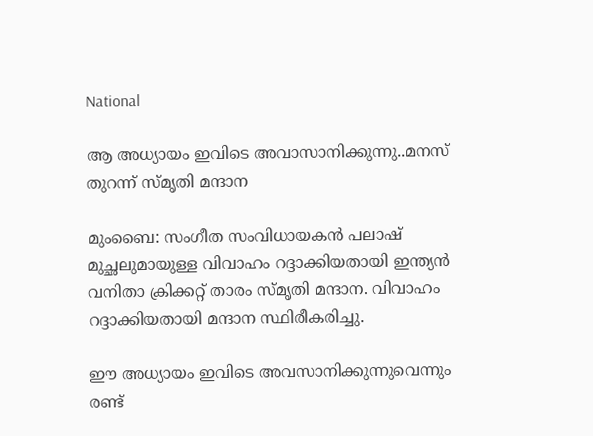National

ആ അധ്യായം ഇവിടെ അവാസാനിക്കുന്നു..മനസ് തുറന്ന് സ്മൃതി മന്ദാന

മുംബൈ: സംഗീത സംവിധായകൻ പലാഷ് മുച്ഛലുമായുള്ള വിവാഹം റദ്ദാക്കിയതായി ഇന്ത്യൻ വനിതാ ക്രിക്കറ്റ് താരം സ്മൃതി മന്ദാന. വിവാഹം റദ്ദാക്കിയതായി മന്ദാന സ്ഥിരീകരിച്ചു.

ഈ അധ്യായം ഇവിടെ അവസാനിക്കുന്നുവെന്നും രണ്ട്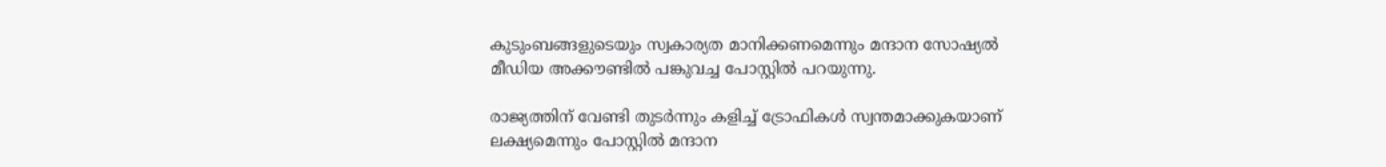കുടുംബങ്ങളുടെയും സ്വകാര്യത മാനിക്കണമെന്നും മന്ദാന സോഷ്യല്‍ മീഡിയ അക്കൗണ്ടില്‍ പങ്കുവച്ച പോസ്റ്റില്‍ പറയുന്നു.

രാജ്യത്തിന് വേണ്ടി തുടര്‍ന്നും കളിച്ച് ട്രോഫികള്‍ സ്വന്തമാക്കുകയാണ് ലക്ഷ്യമെന്നും പോസ്റ്റില്‍ മന്ദാന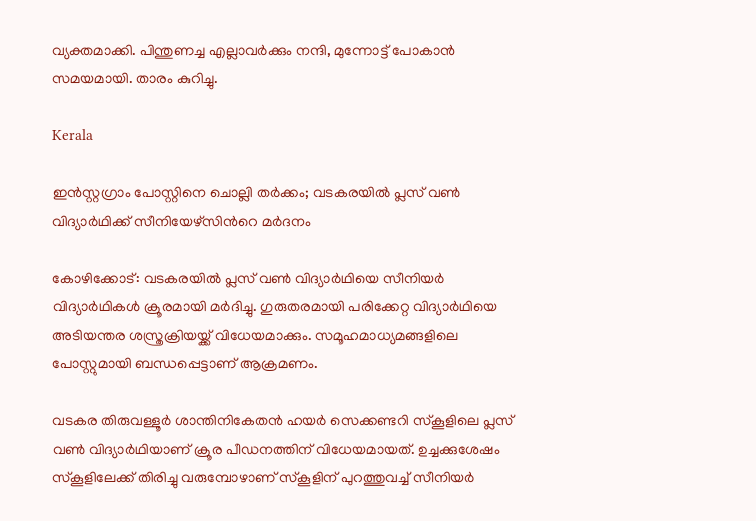വ്യക്തമാക്കി. പിന്തുണച്ച എല്ലാവര്‍ക്കും നന്ദി, മുന്നോട്ട് പോകാന്‍ സമയമായി. താരം കുറിച്ചു.

Kerala

ഇൻസ്റ്റഗ്രാം പോസ്റ്റിനെ ചൊല്ലി തർക്കം; വടകരയിൽ പ്ലസ് വൺ വിദ്യാർഥിക്ക് സീനിയേഴ്സിന്‍റെ മർദനം

കോഴിക്കോട്: വടകരയിൽ പ്ലസ് വൺ വിദ്യാർഥിയെ സീനിയർ വിദ്യാർഥികൾ ക്രൂരമായി മർദിച്ചു. ഗുരുതരമായി പരിക്കേറ്റ വിദ്യാർഥിയെ അടിയന്തര ശസ്ത്രക്രിയയ്ക്ക് വിധേയമാക്കും. സമൂഹമാധ്യമങ്ങളിലെ പോസ്റ്റുമായി ബന്ധപ്പെട്ടാണ് ആക്രമണം.

വടകര തിരുവള്ളൂർ ശാന്തിനികേതൻ ഹയർ സെക്കണ്ടറി സ്കൂളിലെ പ്ലസ് വൺ വിദ്യാർഥിയാണ് ക്രൂര പീഡനത്തിന് വിധേയമായത്. ഉച്ചക്കുശേഷം സ്കൂളിലേക്ക് തിരിച്ചു വരുമ്പോഴാണ് സ്കൂളിന് പുറത്തുവച്ച് സീനിയർ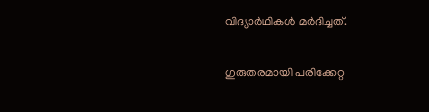വിദ്യാർഥികൾ മർദിച്ചത്.

ഗുരുതരമായി പരിക്കേറ്റ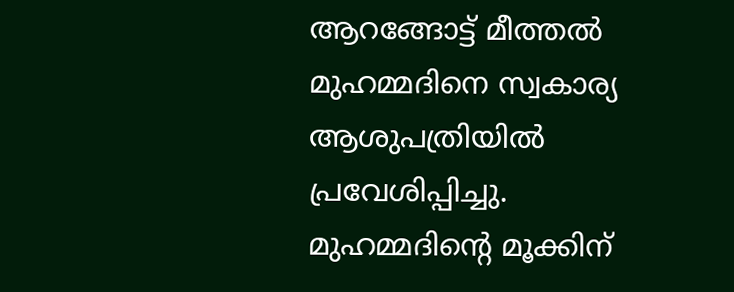ആറങ്ങോട്ട് മീത്തൽ മുഹമ്മദിനെ സ്വകാര്യ ആശുപത്രിയിൽ പ്രവേശിപ്പിച്ചു. മുഹമ്മദിന്‍റെ മൂക്കിന്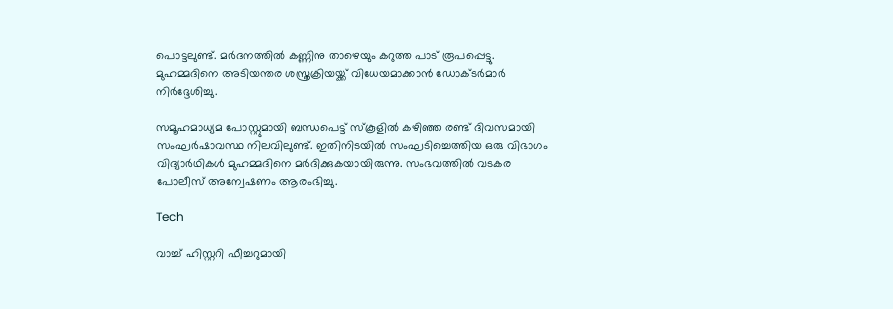പൊട്ടലുണ്ട്. മർദനത്തിൽ കണ്ണിനു താഴെയും കറുത്ത പാട് രൂപപ്പെട്ടു. മുഹമ്മദിനെ അടിയന്തര ശസ്ത്രക്രിയയ്ക്ക് വിധേയമാക്കാൻ ഡോക്ടർമാർ നിർദ്ദേശിച്ചു.

സമൂഹമാധ്യമ പോസ്റ്റുമായി ബന്ധപെട്ട് സ്കൂളിൽ കഴിഞ്ഞ രണ്ട് ദിവസമായി സംഘർഷാവസ്ഥ നിലവിലുണ്ട്. ഇതിനിടയിൽ സംഘടിച്ചെത്തിയ ഒരു വിഭാഗം വിദ്യാർഥികൾ മുഹമ്മദിനെ മർദിക്കുകയായിരുന്നു. സംഭവത്തിൽ വടകര പോലീസ് അന്വേഷണം ആരംഭിച്ചു.

Tech

വാച്ച് ഹിസ്റ്ററി ഫീച്ചറുമായി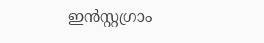ഇന്‍സ്റ്റഗ്രാം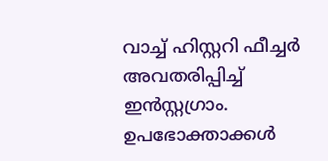വാച്ച് ഹിസ്റ്ററി ഫീച്ചര്‍ അവതരിപ്പിച്ച് ഇന്‍സ്റ്റഗ്രാം. ഉപഭോക്താക്കള്‍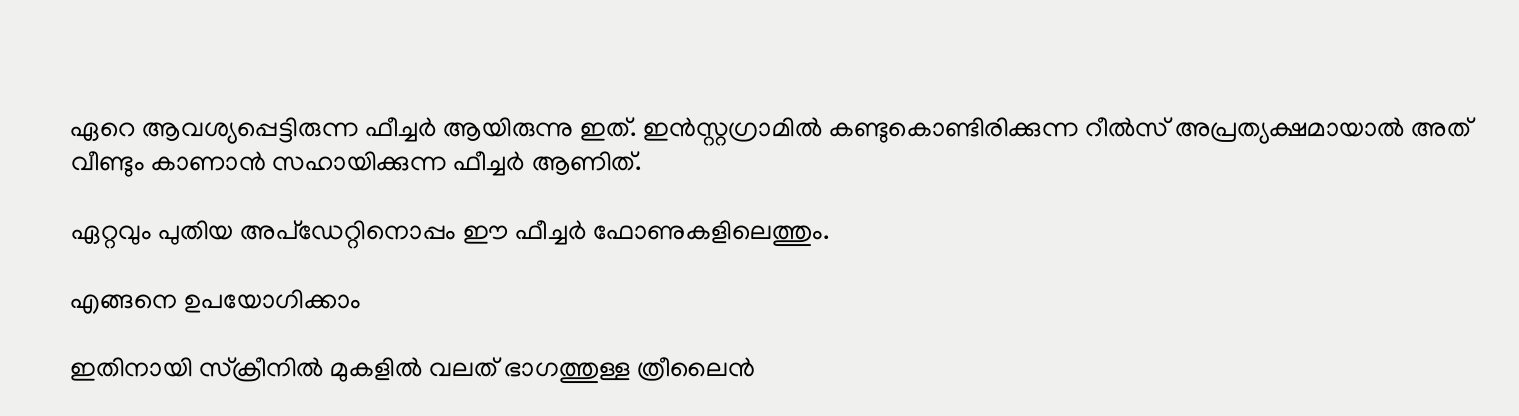ഏറെ ആവശ്യപ്പെട്ടിരുന്ന ഫീച്ചര്‍ ആയിരുന്നു ഇത്. ഇന്‍സ്റ്റഗ്രാമില്‍ കണ്ടുകൊണ്ടിരിക്കുന്ന റീല്‍സ് അപ്രത്യക്ഷമായാല്‍ അത് വീണ്ടും കാണാന്‍ സഹായിക്കുന്ന ഫീച്ചര്‍ ആണിത്.

ഏറ്റവും പുതിയ അപ്ഡേറ്റിനൊപ്പം ഈ ഫീച്ചര്‍ ഫോണുകളിലെത്തും.

എങ്ങനെ ഉപയോഗിക്കാം

ഇതിനായി സ്‌ക്രീനില്‍ മുകളില്‍ വലത് ഭാഗത്തുള്ള ത്രീലൈന്‍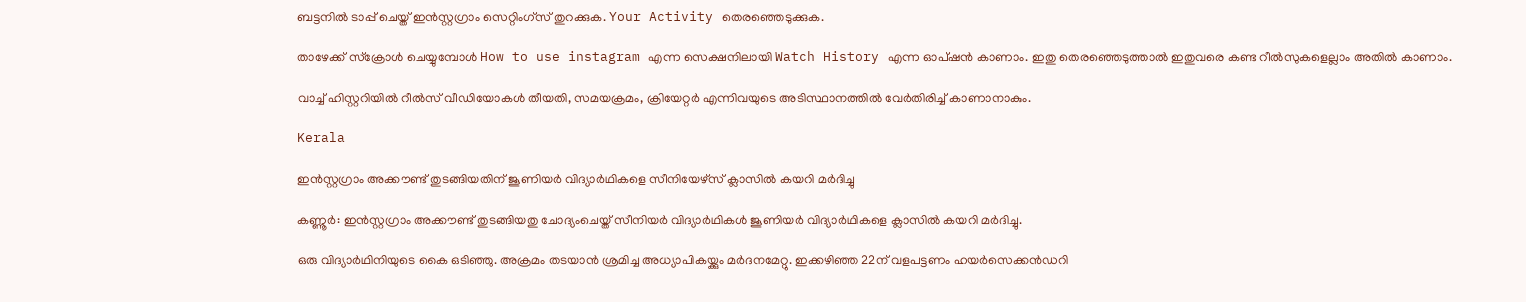ബട്ടനില്‍ ടാപ്പ് ചെയ്ത് ഇന്‍സ്റ്റഗ്രാം സെറ്റിംഗ്‌സ് തുറക്കുക. Your Activity തെരഞ്ഞെടുക്കുക.

താഴേക്ക് സ്‌ക്രോള്‍ ചെയ്യുമ്പോള്‍ How to use instagram എന്ന സെക്ഷനിലായി Watch History എന്ന ഓപ്ഷന്‍ കാണാം. ഇതു തെരഞ്ഞെടുത്താല്‍ ഇതുവരെ കണ്ട റീല്‍സുകളെല്ലാം അതില്‍ കാണാം.

വാച്ച് ഹിസ്റ്ററിയില്‍ റീല്‍സ് വീഡിയോകള്‍ തീയതി, സമയക്രമം, ക്രിയേറ്റര്‍ എന്നിവയുടെ അടിസ്ഥാനത്തില്‍ വേര്‍തിരിച്ച് കാണാനാകും.

Kerala

ഇൻസ്റ്റഗ്രാം അക്കൗണ്ട് തുടങ്ങിയതിന് ജൂണിയർ വിദ്യാർഥികളെ സീനിയേഴ്സ് ക്ലാസിൽ കയറി മർദിച്ചു

കണ്ണൂർ: ഇൻസ്റ്റഗ്രാം അക്കൗണ്ട് തുടങ്ങിയതു ചോദ്യംചെയ്ത് സീനിയർ വിദ്യാർഥികൾ ജൂണിയർ വിദ്യാർഥികളെ ക്ലാസിൽ കയറി മർദിച്ചു.

ഒരു വിദ്യാർഥിനിയുടെ കൈ ഒടിഞ്ഞു. അക്രമം തടയാൻ ശ്രമിച്ച അധ്യാപികയ്ക്കും മർദനമേറ്റു. ഇക്കഴിഞ്ഞ 22ന് വളപട്ടണം ഹയർസെക്കൻഡറി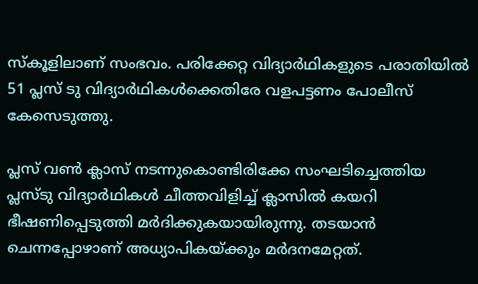സ്കൂളിലാണ് സംഭവം. പരിക്കേറ്റ വിദ്യാർഥികളുടെ പരാതിയിൽ 51 പ്ലസ് ടു വിദ്യാർഥികൾക്കെതിരേ വളപട്ടണം പോലീസ് കേസെടുത്തു.

പ്ലസ്‌ വൺ ക്ലാസ് നടന്നുകൊണ്ടിരിക്കേ സംഘടിച്ചെത്തിയ പ്ലസ്ടു വിദ്യാർഥികൾ ചീത്തവിളിച്ച് ക്ലാസിൽ കയറി ഭീഷണിപ്പെടുത്തി മർദിക്കുകയായിരുന്നു. തടയാൻ ചെന്നപ്പോഴാണ് അധ്യാപികയ്ക്കും മർദനമേറ്റത്.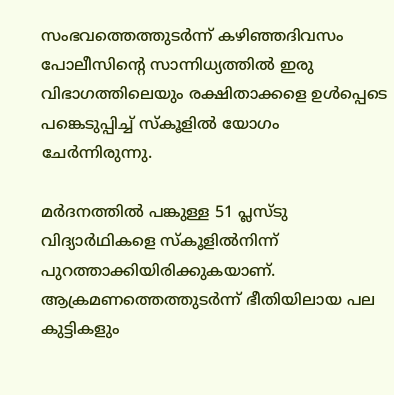സംഭവത്തെത്തുടർന്ന് കഴിഞ്ഞദിവസം പോലീസിന്‍റെ സാന്നിധ്യത്തിൽ ഇരു വിഭാഗത്തിലെയും രക്ഷിതാക്കളെ ഉൾപ്പെടെ പങ്കെടുപ്പിച്ച് സ്കൂളിൽ യോഗം ചേർന്നിരുന്നു.

മർദനത്തിൽ പങ്കുള്ള 51 പ്ലസ്ടു വിദ്യാർഥികളെ സ്കൂളിൽനിന്ന് പുറത്താക്കിയിരിക്കുകയാണ്. ആക്രമണത്തെത്തുടർന്ന് ഭീതിയിലായ പല കുട്ടികളും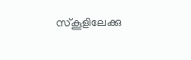സ്കൂളിലേക്കു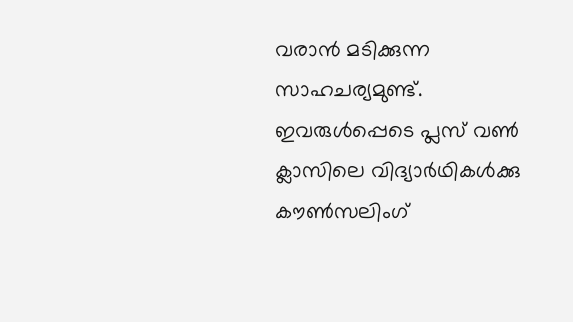വരാൻ മടിക്കുന്ന സാഹചര്യമുണ്ട്. ഇവരുൾപ്പെടെ പ്ലസ് വൺ ക്ലാസിലെ വിദ്യാർഥികൾക്കു കൗൺസലിംഗ്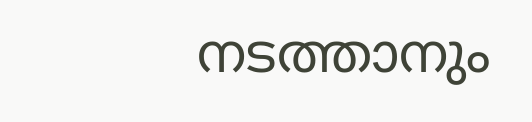നടത്താനും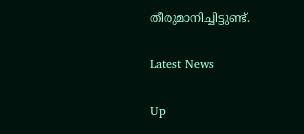തീരുമാനിച്ചിട്ടുണ്ട്.

Latest News

Up